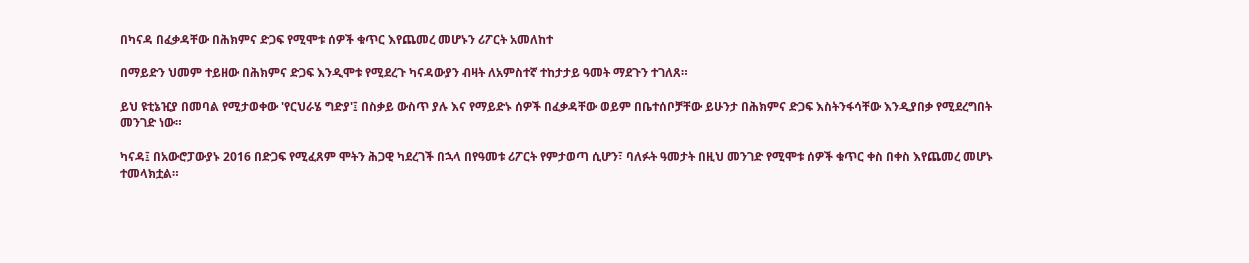በካናዳ በፈቃዳቸው በሕክምና ድጋፍ የሚሞቱ ሰዎች ቁጥር እየጨመረ መሆኑን ሪፖርት አመለከተ

በማይድን ህመም ተይዘው በሕክምና ድጋፍ እንዲሞቱ የሚደረጉ ካናዳውያን ብዛት ለአምስተኛ ተከታታይ ዓመት ማደጉን ተገለጸ።

ይህ ዩቲኔዢያ በመባል የሚታወቀው 'የርህራሄ ግድያ'፤ በስቃይ ውስጥ ያሉ እና የማይድኑ ሰዎች በፈቃዳቸው ወይም በቤተሰቦቻቸው ይሁንታ በሕክምና ድጋፍ እስትንፋሳቸው እንዲያበቃ የሚደረግበት መንገድ ነው።

ካናዳ፤ በአውሮፓውያኑ 2016 በድጋፍ የሚፈጸም ሞትን ሕጋዊ ካደረገች በኋላ በየዓመቱ ሪፖርት የምታወጣ ሲሆን፣ ባለፉት ዓመታት በዚህ መንገድ የሚሞቱ ሰዎች ቁጥር ቀስ በቀስ እየጨመረ መሆኑ ተመላክቷል።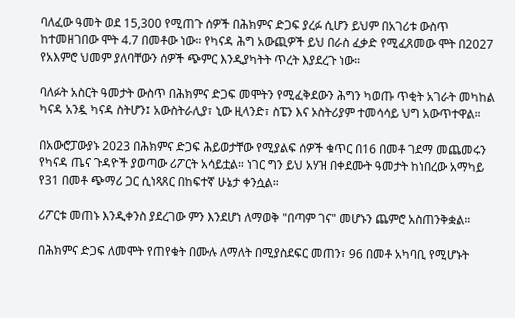ባለፈው ዓመት ወደ 15,300 የሚጠጉ ሰዎች በሕክምና ድጋፍ ያረፉ ሲሆን ይህም በአገሪቱ ውስጥ ከተመዘገበው ሞት 4.7 በመቶው ነው። የካናዳ ሕግ አውጪዎች ይህ በራስ ፈቃድ የሚፈጸመው ሞት በ2027 የአእምሮ ህመም ያለባቸውን ሰዎች ጭምር እንዲያካትት ጥረት እያደረጉ ነው።

ባለፉት አስርት ዓመታት ውስጥ በሕክምና ድጋፍ መሞትን የሚፈቅደውን ሕግን ካወጡ ጥቂት አገራት መካከል ካናዳ አንዷ ካናዳ ስትሆን፤ አውስትራሊያ፣ ኒው ዚላንድ፣ ስፔን እና ኦስትሪያም ተመሳሳይ ህግ አውጥተዋል።

በአውሮፓውያኑ 2023 በሕክምና ድጋፍ ሕይወታቸው የሚያልፍ ሰዎች ቁጥር በ16 በመቶ ገደማ መጨመሩን የካናዳ ጤና ጉዳዮች ያወጣው ሪፖርት አሳይቷል። ነገር ግን ይህ አሃዝ በቀደሙት ዓመታት ከነበረው አማካይ የ31 በመቶ ጭማሪ ጋር ሲነጻጸር በከፍተኛ ሁኔታ ቀንሷል።

ሪፖርቱ መጠኑ እንዲቀንስ ያደረገው ምን እንደሆነ ለማወቅ "በጣም ገና" መሆኑን ጨምሮ አስጠንቅቋል።

በሕክምና ድጋፍ ለመሞት የጠየቁት በሙሉ ለማለት በሚያስደፍር መጠን፣ 96 በመቶ አካባቢ የሚሆኑት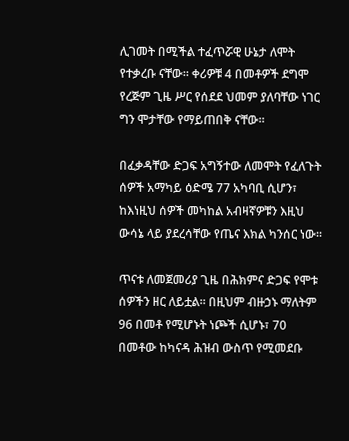ሊገመት በሚችል ተፈጥሯዊ ሁኔታ ለሞት የተቃረቡ ናቸው። ቀሪዎቹ 4 በመቶዎች ደግሞ የረጅም ጊዜ ሥር የሰደደ ህመም ያለባቸው ነገር ግን ሞታቸው የማይጠበቅ ናቸው።

በፈቃዳቸው ድጋፍ አግኝተው ለመሞት የፈለጉት ሰዎች አማካይ ዕድሜ 77 አካባቢ ሲሆን፣ ከእነዚህ ሰዎች መካከል አብዛኛዎቹን እዚህ ውሳኔ ላይ ያደረሳቸው የጤና እክል ካንሰር ነው።

ጥናቱ ለመጀመሪያ ጊዜ በሕክምና ድጋፍ የሞቱ ሰዎችን ዘር ለይቷል። በዚህም ብዙኃኑ ማለትም 96 በመቶ የሚሆኑት ነጮች ሲሆኑ፣ 70 በመቶው ከካናዳ ሕዝብ ውስጥ የሚመደቡ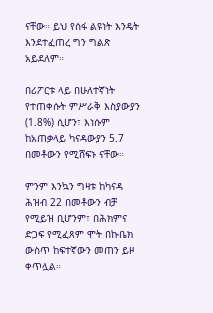ናቸው። ይህ የሰፋ ልዩነት እንዴት እንደተፈጠረ ግን ግልጽ አይደለም።

በሪፖርቱ ላይ በሁለተኛነት የተጠቀሱት ምሥራቅ እስያውያን (1.8%) ሲሆን፣ እነሱም ከአጠቃላይ ካናዳውያን 5.7 በመቶውን የሚሸፍኑ ናቸው።

ምንም እንኳን ግዛቱ ከካናዳ ሕዝብ 22 በመቶውን ብቻ የሚይዝ ቢሆንም፣ በሕክምና ድጋፍ የሚፈጸም ሞት በኩቤክ ውስጥ ከፍተኛውን መጠን ይዞ ቀጥሏል።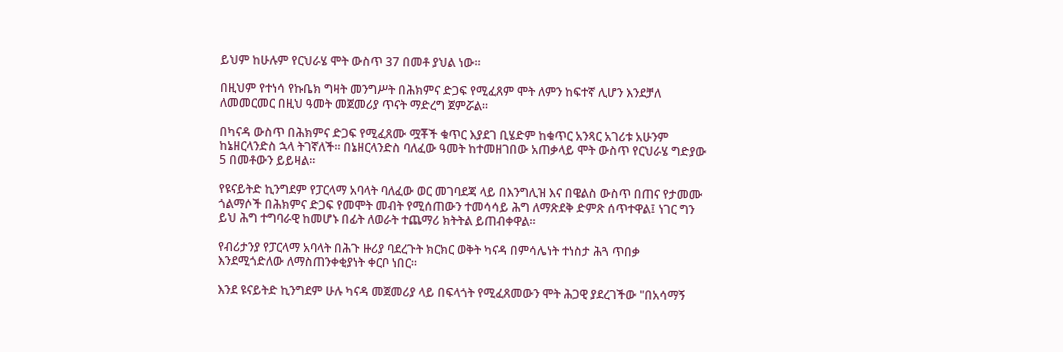ይህም ከሁሉም የርህራሄ ሞት ውስጥ 37 በመቶ ያህል ነው።

በዚህም የተነሳ የኩቤክ ግዛት መንግሥት በሕክምና ድጋፍ የሚፈጸም ሞት ለምን ከፍተኛ ሊሆን እንደቻለ ለመመርመር በዚህ ዓመት መጀመሪያ ጥናት ማድረግ ጀምሯል።

በካናዳ ውስጥ በሕክምና ድጋፍ የሚፈጸሙ ሟቾች ቁጥር እያደገ ቢሄድም ከቁጥር አንጻር አገሪቱ አሁንም ከኔዘርላንድስ ኋላ ትገኛለች። በኔዘርላንድስ ባለፈው ዓመት ከተመዘገበው አጠቃላይ ሞት ውስጥ የርህራሄ ግድያው 5 በመቶውን ይይዛል።

የዩናይትድ ኪንግደም የፓርላማ አባላት ባለፈው ወር መገባደጃ ላይ በእንግሊዝ እና በዌልስ ውስጥ በጠና የታመሙ ጎልማሶች በሕክምና ድጋፍ የመሞት መብት የሚሰጠውን ተመሳሳይ ሕግ ለማጽደቅ ድምጽ ሰጥተዋል፤ ነገር ግን ይህ ሕግ ተግባራዊ ከመሆኑ በፊት ለወራት ተጨማሪ ክትትል ይጠብቀዋል።

የብሪታንያ የፓርላማ አባላት በሕጉ ዙሪያ ባደረጉት ክርክር ወቅት ካናዳ በምሳሌነት ተነስታ ሕጓ ጥበቃ እንደሚጎድለው ለማስጠንቀቂያነት ቀርቦ ነበር።

እንደ ዩናይትድ ኪንግደም ሁሉ ካናዳ መጀመሪያ ላይ በፍላጎት የሚፈጸመውን ሞት ሕጋዊ ያደረገችው "በአሳማኝ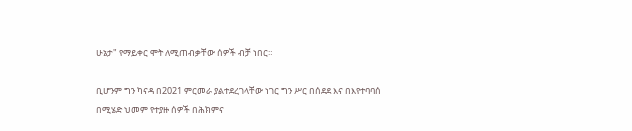ሁኔታ" የማይቀር ሞት ለሚጠብቃቸው ሰዎች ብቻ ነበር።

ቢሆንም ግን ካናዳ በ2021 ምርመራ ያልተደረገላቸው ነገር ግን ሥር በሰደደ እና በእየተባባሰ በሚሄድ ህመም የተያዙ ሰዎች በሕክምና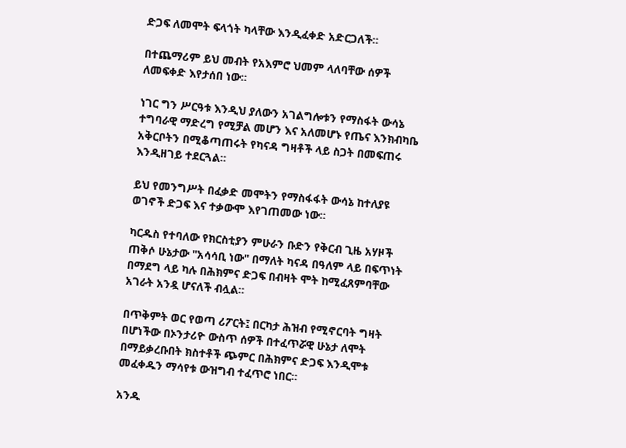ድጋፍ ለመሞት ፍላጎት ካላቸው እንዲፈቀድ አድርጋለች።

በተጨማሪም ይህ መብት የአእምሮ ህመም ላለባቸው ሰዎች ለመፍቀድ እየታሰበ ነው።

ነገር ግን ሥርዓቱ እንዲህ ያለውን አገልግሎቱን የማስፋት ውሳኔ ተግባራዊ ማድረግ የሚቻል መሆን እና አለመሆኑ የጤና እንክብካቤ አቅርቦትን በሚቆጣጠሩት የካናዳ ግዛቶች ላይ ስጋት በመፍጠሩ እንዲዘገይ ተደርጓል።

ይህ የመንግሥት በፈቃድ መሞትን የማስፋፋት ውሳኔ ከተለያዩ ወገኖች ድጋፍ እና ተቃውሞ እየገጠመው ነው።

ካርዱስ የተባለው የክርስቲያን ምሁራን ቡድን የቅርብ ጊዜ አሃዞች ጠቅሶ ሁኔታው "አሳሳቢ ነው" በማለት ካናዳ በዓለም ላይ በፍጥነት በማደግ ላይ ካሉ በሕክምና ድጋፍ በብዛት ሞት ከሚፈጸምባቸው አገራት አንዷ ሆናለች ብሏል።

በጥቅምት ወር የወጣ ሪፖርት፤ በርካታ ሕዝብ የሚኖርባት ግዛት በሆነችው በኦንታሪዮ ውስጥ ሰዎች በተፈጥሯዊ ሁኔታ ለሞት በማይቃረቡበት ክስተቶች ጭምር በሕክምና ድጋፍ እንዲሞቱ መፈቀዱን ማሳየቱ ውዝግብ ተፈጥሮ ነበር።

አንዱ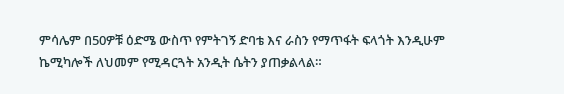ምሳሌም በ50ዎቹ ዕድሜ ውስጥ የምትገኝ ድባቴ እና ራስን የማጥፋት ፍላጎት እንዲሁም ኬሚካሎች ለህመም የሚዳርጓት አንዲት ሴትን ያጠቃልላል።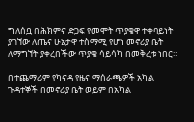ግለሰቧ በሕክምና ድጋፍ የመሞት ጥያቄዋ ተቀባይነት ያገኘው ለጤና ሁኔታዋ ተስማሚ የሆነ መኖሪያ ቤት ለማግኘት ያቀረበችው ጥያቄ ሳይሳካ በመቅረቱ ነበር።

በተጨማሪም የካናዳ የዜና ማሰራጫዎች አካል ጉዳተኞች በመኖሪያ ቤት ወይም በአካል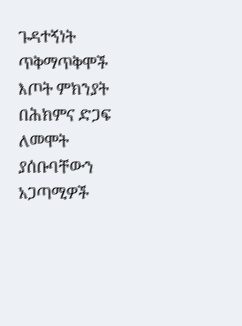ጉዳተኝነት ጥቅማጥቅሞች እጦት ምክንያት በሕክምና ድጋፍ ለመሞት ያሰቡባቸውን አጋጣሚዎች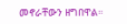መኖራቸውን ዘግበዋል።